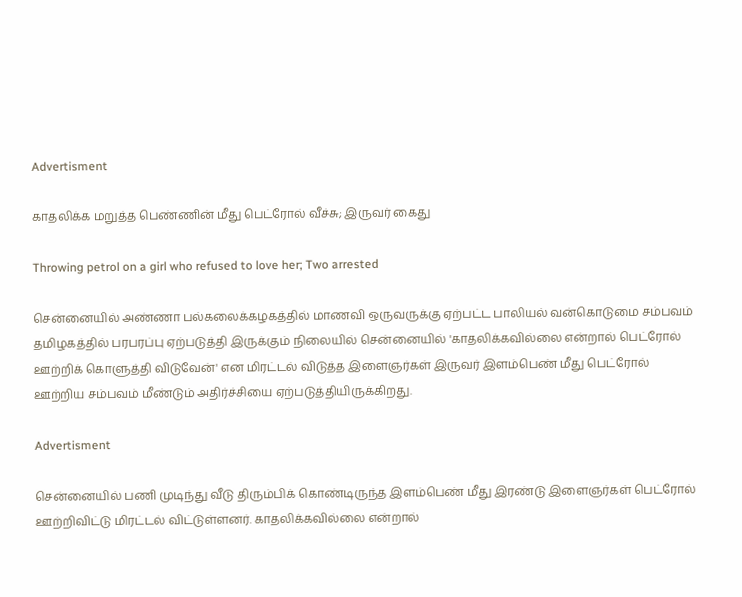Advertisment

காதலிக்க மறுத்த பெண்ணின் மீது பெட்ரோல் வீச்சு; இருவர் கைது

Throwing petrol on a girl who refused to love her; Two arrested

சென்னையில் அண்ணா பல்கலைக்கழகத்தில் மாணவி ஒருவருக்கு ஏற்பட்ட பாலியல் வன்கொடுமை சம்பவம் தமிழகத்தில் பரபரப்பு ஏற்படுத்தி இருக்கும் நிலையில் சென்னையில் 'காதலிக்கவில்லை என்றால் பெட்ரோல் ஊற்றிக் கொளுத்தி விடுவேன்' என மிரட்டல் விடுத்த இளைஞர்கள் இருவர் இளம்பெண் மீது பெட்ரோல் ஊற்றிய சம்பவம் மீண்டும் அதிர்ச்சியை ஏற்படுத்தியிருக்கிறது.

Advertisment

சென்னையில் பணி முடிந்து வீடு திரும்பிக் கொண்டிருந்த இளம்பெண் மீது இரண்டு இளைஞர்கள் பெட்ரோல் ஊற்றிவிட்டு மிரட்டல் விட்டுள்ளனர். காதலிக்கவில்லை என்றால்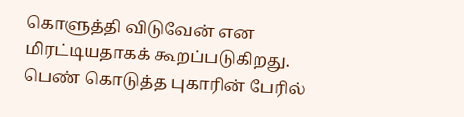கொளுத்தி விடுவேன் என மிரட்டியதாகக் கூறப்படுகிறது. பெண் கொடுத்த புகாரின் பேரில்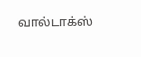வால்டாக்ஸ்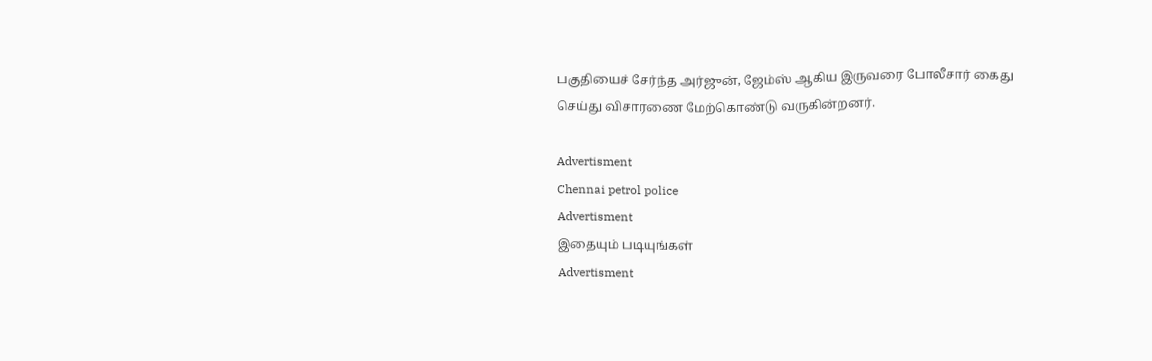பகுதியைச் சேர்ந்த அர்ஜுன், ஜேம்ஸ் ஆகிய இருவரை போலீசார் கைது செய்து விசாரணை மேற்கொண்டு வருகின்றனர்.

Advertisment
Chennai petrol police
Advertisment
இதையும் படியுங்கள்
Advertisment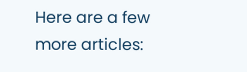Here are a few more articles: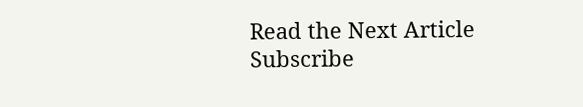Read the Next Article
Subscribe